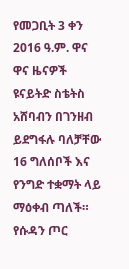የመጋቢት 3 ቀን 2016 ዓ.ም. ዋና ዋና ዜናዎች
ዩናይትድ ስቴትስ አሸባብን በገንዘብ ይደግፋሉ ባለቻቸው 16 ግለሰቦች እና የንግድ ተቋማት ላይ ማዕቀብ ጣለች።
የሱዳን ጦር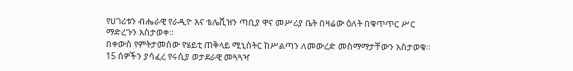የሀገሪቱን ብሔራዊ የራዲዮ እና ቴሌቪዝን ጣቢያ ዋና መሥሪያ ቤት በዛሬው ዕለት በቁጥጥር ሥር ማድረጉን አስታወቀ።
በቀውስ የምትታመሰው የሄይቲ ጠቅላይ ሚኒስትር ከሥልጣን ለመውረድ መስማማታቸውን አስታወቁ።
15 ሰዎችን ያሳፈረ የሩሲያ ወታደራዊ መጓጓዣ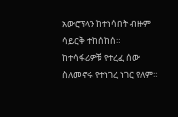አውሮፕላን ከተነሳበት ብዙም ሳይርቅ ተከሰከሰ። ከተሳፋሪዎቹ የተረፈ ሰው ስለመኖሩ የተነገረ ነገር የለም።